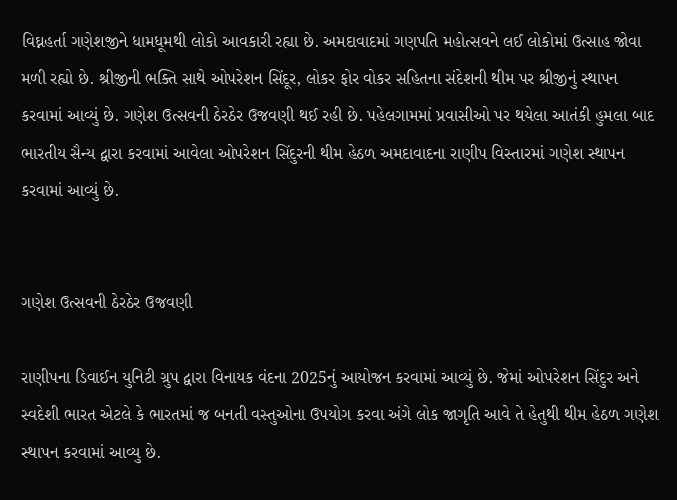વિઘ્નહર્તા ગણેશજીને ધામધૂમથી લોકો આવકારી રહ્યા છે. અમદાવાદમાં ગણપતિ મહોત્સવને લઈ લોકોમાં ઉત્સાહ જોવા મળી રહ્યો છે. શ્રીજીની ભક્તિ સાથે ઓપરેશન સિંદૂર, લોકર ફોર વોકર સહિતના સંદેશની થીમ પર શ્રીજીનું સ્થાપન કરવામાં આવ્યું છે. ગણેશ ઉત્સવની ઠેરઠેર ઉજવણી થઈ રહી છે. પહેલગામમાં પ્રવાસીઓ પર થયેલા આતંકી હુમલા બાદ ભારતીય સૈન્ય દ્વારા કરવામાં આવેલા ઓપરેશન સિંદુરની થીમ હેઠળ અમદાવાદના રાણીપ વિસ્તારમાં ગણેશ સ્થાપન કરવામાં આવ્યું છે.


ગણેશ ઉત્સવની ઠેરઠેર ઉજવણી

રાણીપના ડિવાઈન યુનિટી ગ્રુપ દ્વારા વિનાયક વંદના 2025નું આયોજન કરવામાં આવ્યું છે. જેમાં ઓપરેશન સિંદુર અને સ્વદેશી ભારત એટલે કે ભારતમાં જ બનતી વસ્તુઓના ઉપયોગ કરવા અંગે લોક જાગૃતિ આવે તે હેતુથી થીમ હેઠળ ગણેશ સ્થાપન કરવામાં આવ્યુ છે.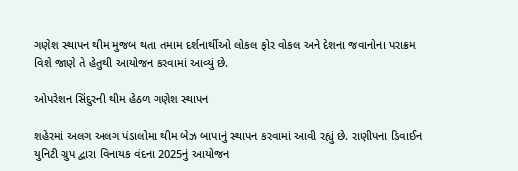ગણેશ સ્થાપન થીમ મુજબ થતા તમામ દર્શનાર્થીઓ લોકલ ફોર વોકલ અને દેશના જવાનોના પરાક્રમ વિશે જાણે તે હેતુથી આયોજન કરવામાં આવ્યું છે.

ઓપરેશન સિંદુરની થીમ હેઠળ ગણેશ સ્થાપન

શહેરમાં અલગ અલગ પંડાલોમા થીમ બેઝ બાપાનું સ્થાપન કરવામાં આવી રહ્યું છે. રાણીપના ડિવાઈન યુનિટી ગ્રુપ દ્વારા વિનાયક વંદના 2025નું આયોજન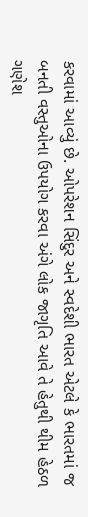કરવામાં આવ્યું છે. ઓપરેશન સિંદુર અને સ્વદેશી ભારત એટલે કે ભારતમાં જ બનતી વસ્તુઓના ઉપયોગ કરવા અંગે લોક જાગૃતિ આવે તે હેતુથી થીમ હેઠળ ગણેશ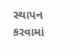સ્થાપન કરવામાં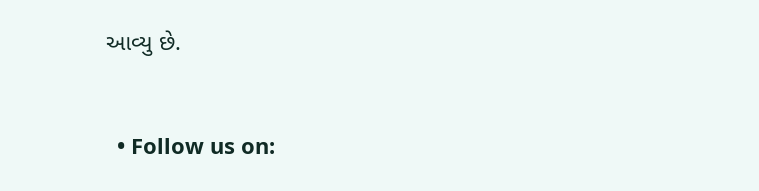આવ્યુ છે.


  • Follow us on: